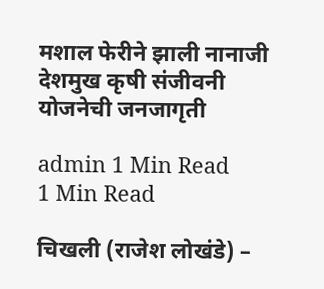मशाल फेरीने झाली नानाजी देशमुख कृषी संजीवनी योजनेची जनजागृती

admin 1 Min Read
1 Min Read

चिखली (राजेश लोखंडे) –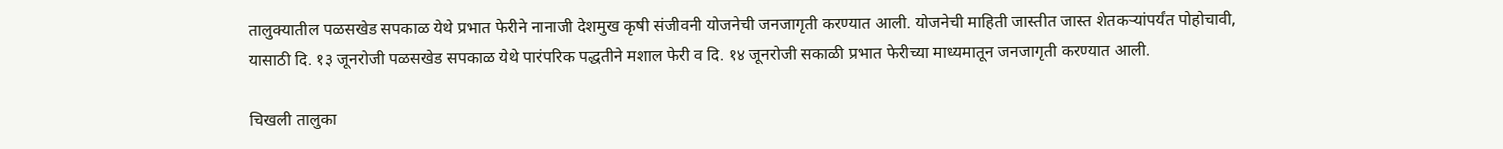तालुक्यातील पळसखेड सपकाळ येथे प्रभात फेरीने नानाजी देशमुख कृषी संजीवनी योजनेची जनजागृती करण्यात आली. योजनेची माहिती जास्तीत जास्त शेतकर्‍यांपर्यंत पोहोचावी, यासाठी दि. १३ जूनरोजी पळसखेड सपकाळ येथे पारंपरिक पद्धतीने मशाल फेरी व दि. १४ जूनरोजी सकाळी प्रभात फेरीच्या माध्यमातून जनजागृती करण्यात आली.

चिखली तालुका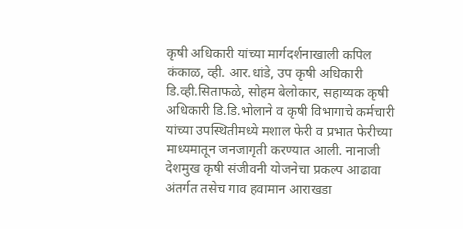कृषी अधिकारी यांच्या मार्गदर्शनाखाली कपिल कंकाळ, व्ही. आर.धांडे, उप कृषी अधिकारी डि.व्ही.सिताफळे, सोहम बेलोकार, सहाय्यक कृषी अधिकारी डि.डि.भोलाने व कृषी विभागाचे कर्मचारी यांच्या उपस्थितीमध्ये मशाल फेरी व प्रभात फेरीच्या माध्यमातून जनजागृती करण्यात आली. नानाजी देशमुख कृषी संजीवनी योजनेचा प्रकल्प आढावा अंतर्गत तसेच गाव हवामान आराखडा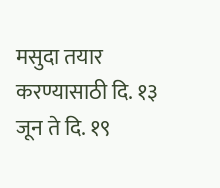मसुदा तयार करण्यासाठी दि. १३ जून ते दि. १९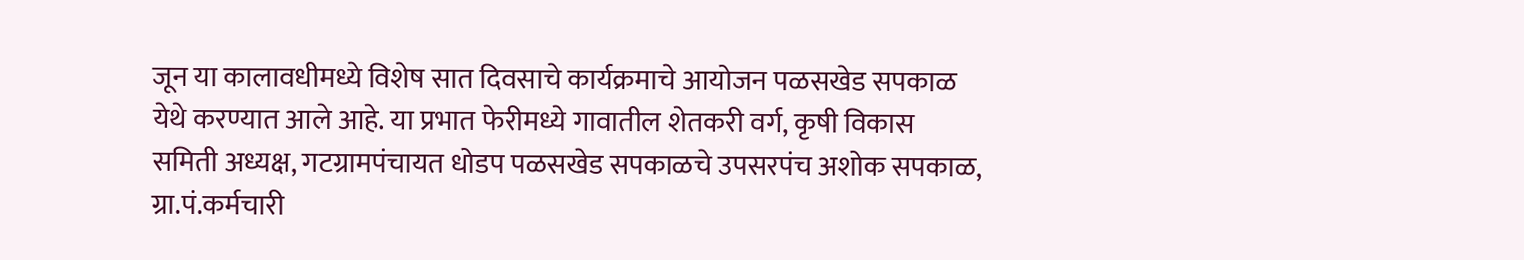जून या कालावधीमध्ये विशेष सात दिवसाचे कार्यक्रमाचे आयोजन पळसखेड सपकाळ येथे करण्यात आले आहे. या प्रभात फेरीमध्ये गावातील शेतकरी वर्ग, कृषी विकास समिती अध्यक्ष, गटग्रामपंचायत धोडप पळसखेड सपकाळचे उपसरपंच अशोक सपकाळ, ग्रा.पं.कर्मचारी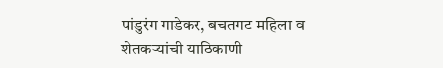पांडुरंग गाडेकर, बचतगट महिला व शेतकर्‍यांची याठिकाणी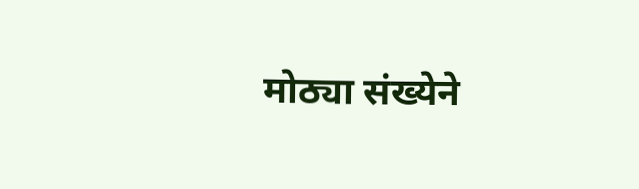मोठ्या संख्येने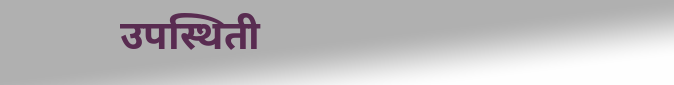उपस्थिती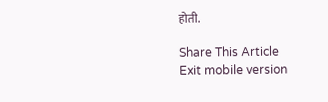होती.

Share This Article
Exit mobile version